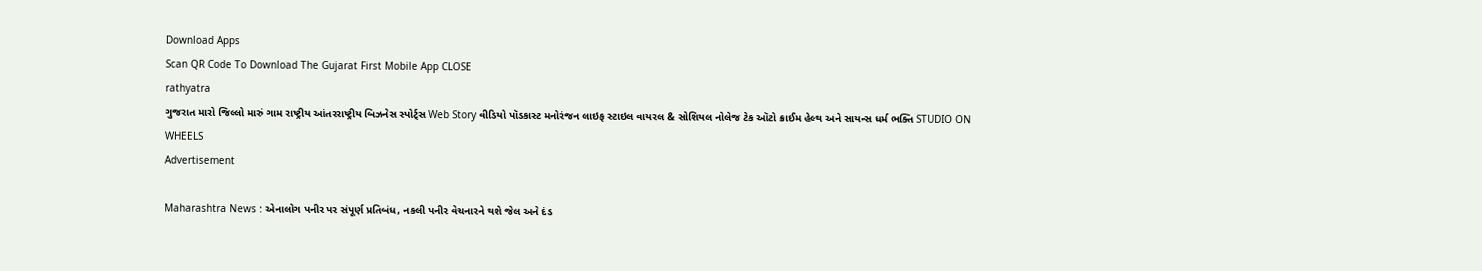Download Apps
Scan QR Code To Download The Gujarat First Mobile App CLOSE
rathyatra
ગુજરાત મારો જિલ્લો મારું ગામ રાષ્ટ્રીય આંતરરાષ્ટ્રીય બિઝનેસ સ્પોર્ટ્સ Web Story વીડિયો પૉડકાસ્ટ મનોરંજન લાઇફ સ્ટાઇલ વાયરલ & સોશિયલ નોલેજ ટેક ઑટો ક્રાઈમ હેલ્થ અને સાયન્સ ધર્મ ભક્તિ STUDIO ON WHEELS
Advertisement

Maharashtra News : એનાલોગ પનીર પર સંપૂર્ણ પ્રતિબંધ, નકલી પનીર વેચનારને થશે જેલ અને દંડ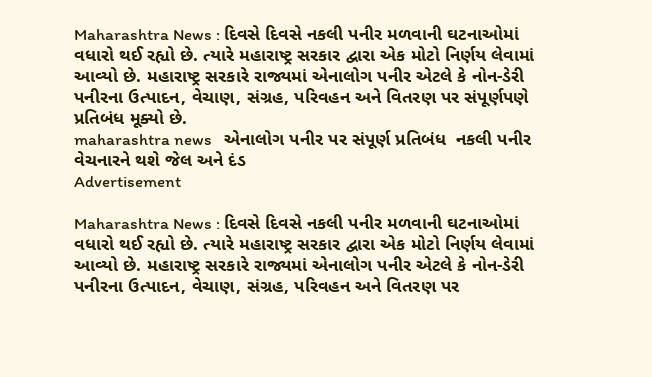Maharashtra News : દિવસે દિવસે નકલી પનીર મળવાની ઘટનાઓમાં વધારો થઈ રહ્યો છે. ત્યારે મહારાષ્ટ્ર સરકાર દ્વારા એક મોટો નિર્ણય લેવામાં આવ્યો છે. મહારાષ્ટ્ર સરકારે રાજ્યમાં એનાલોગ પનીર એટલે કે નોન-ડેરી પનીરના ઉત્પાદન, વેચાણ, સંગ્રહ, પરિવહન અને વિતરણ પર સંપૂર્ણપણે પ્રતિબંધ મૂક્યો છે.
maharashtra news   એનાલોગ પનીર પર સંપૂર્ણ પ્રતિબંધ  નકલી પનીર વેચનારને થશે જેલ અને દંડ
Advertisement

Maharashtra News : દિવસે દિવસે નકલી પનીર મળવાની ઘટનાઓમાં વધારો થઈ રહ્યો છે. ત્યારે મહારાષ્ટ્ર સરકાર દ્વારા એક મોટો નિર્ણય લેવામાં આવ્યો છે. મહારાષ્ટ્ર સરકારે રાજ્યમાં એનાલોગ પનીર એટલે કે નોન-ડેરી પનીરના ઉત્પાદન, વેચાણ, સંગ્રહ, પરિવહન અને વિતરણ પર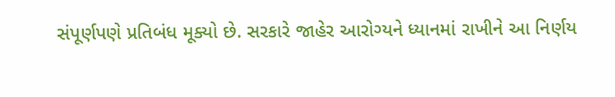સંપૂર્ણપણે પ્રતિબંધ મૂક્યો છે. સરકારે જાહેર આરોગ્યને ધ્યાનમાં રાખીને આ નિર્ણય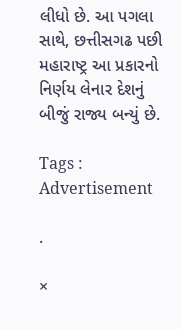લીધો છે. આ પગલા સાથે, છત્તીસગઢ પછી મહારાષ્ટ્ર આ પ્રકારનો નિર્ણય લેનાર દેશનું બીજું રાજ્ય બન્યું છે.

Tags :
Advertisement

.

×